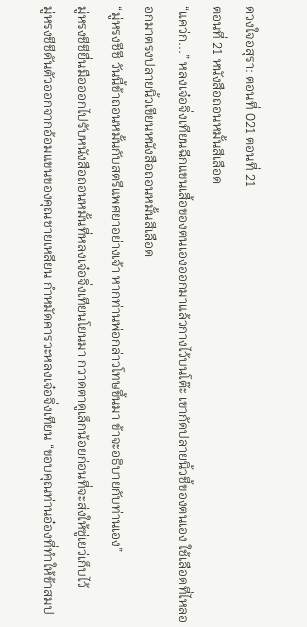ดวงใจอสุรา: ตอนที่ 021 ตอนที่ 21
ตอนที่ 21 หนังสือถอนหมั้นสีเลือด
“แคว่ก...” หลงเจ๋อจิ่งเทียนฉีกแขนเสื้อของตนเองออกมาแล้วกางไว้บนโต๊ะ เขากัดปลายนิ้วชี้ของตนเอง ใช้เลือดที่ไหลออกมาตรงปลายนิ้วเขียนหนังสือถอนหมั้นสีเลือด
“มู่หรงชีชี วันนี้ข้าถอนหมั้นกับสตรีแพศยาอย่างเจ้า หากท่านพ่อกล่าวโทษขึ้นมา ข้าจะอธิบายกับท่านเอง”
มู่หรงชีชียื่นมือออกไปรับหนังสือถอนหมั้นที่หลงเจ๋อจิ่งเทียนโยนมา กวาดตาดูเล็กน้อยก่อนที่จะส่งให้ซู่เยว่เก็บไว้
มู่หรงชีชีดันตัวออกจากอ้อมแขนของคุณชายเหลียน กำหมัดคารวะหลงเจ๋อจิ่งเทียน “ขอบคุณท่านอ๋องที่ทำให้ข้าสมป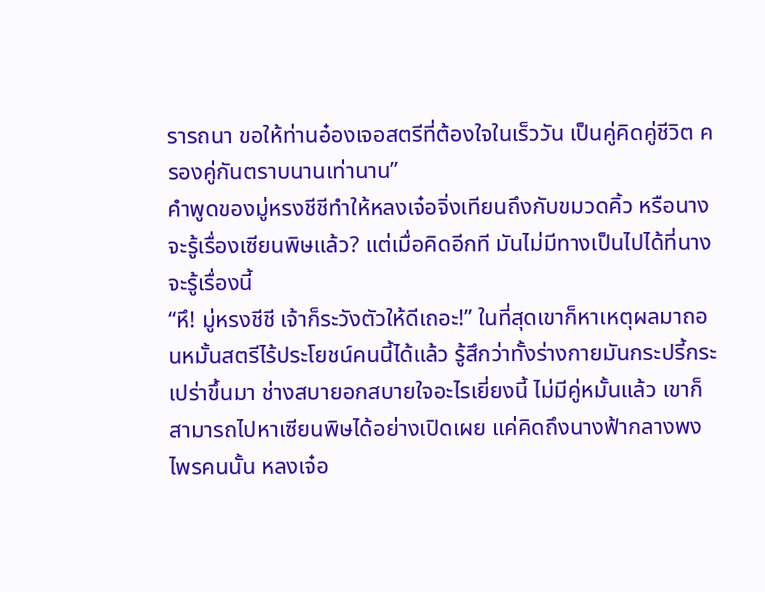รารถนา ขอให้ท่านอ๋องเจอสตรีที่ต้องใจในเร็ววัน เป็นคู่คิดคู่ชีวิต ครองคู่กันตราบนานเท่านาน”
คำพูดของมู่หรงชีชีทำให้หลงเจ๋อจิ่งเทียนถึงกับขมวดคิ้ว หรือนางจะรู้เรื่องเซียนพิษแล้ว? แต่เมื่อคิดอีกที มันไม่มีทางเป็นไปได้ที่นางจะรู้เรื่องนี้
“หึ! มู่หรงชีชี เจ้าก็ระวังตัวให้ดีเถอะ!” ในที่สุดเขาก็หาเหตุผลมาถอนหมั้นสตรีไร้ประโยชน์คนนี้ได้แล้ว รู้สึกว่าทั้งร่างกายมันกระปรี้กระเปร่าขึ้นมา ช่างสบายอกสบายใจอะไรเยี่ยงนี้ ไม่มีคู่หมั้นแล้ว เขาก็สามารถไปหาเซียนพิษได้อย่างเปิดเผย แค่คิดถึงนางฟ้ากลางพงไพรคนนั้น หลงเจ๋อ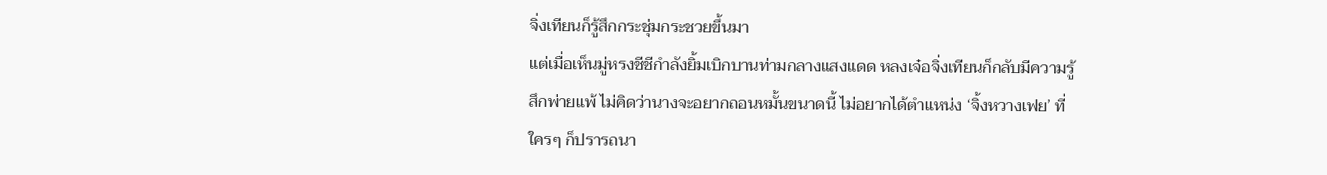จิ่งเทียนก็รู้สึกกระชุ่มกระชวยขึ้นมา
แต่เมื่อเห็นมู่หรงชีชีกำลังยิ้มเบิกบานท่ามกลางแสงแดด หลงเจ๋อจิ่งเทียนก็กลับมีความรู้สึกพ่ายแพ้ ไม่คิดว่านางจะอยากถอนหมั้นขนาดนี้ ไม่อยากได้ตำแหน่ง ‘จิ้งหวางเฟย’ ที่ใครๆ ก็ปรารถนา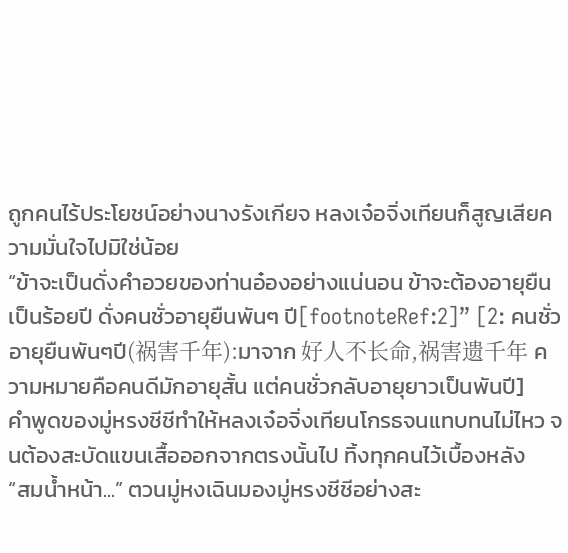ถูกคนไร้ประโยชน์อย่างนางรังเกียจ หลงเจ๋อจิ่งเทียนก็สูญเสียความมั่นใจไปมิใช่น้อย
“ข้าจะเป็นดั่งคำอวยของท่านอ๋องอย่างแน่นอน ข้าจะต้องอายุยืนเป็นร้อยปี ดั่งคนชั่วอายุยืนพันๆ ปี[footnoteRef:2]” [2: คนชั่วอายุยืนพันๆปี(祸害千年):มาจาก 好人不长命,祸害遗千年 ความหมายคือคนดีมักอายุสั้น แต่คนชั่วกลับอายุยาวเป็นพันปี]
คำพูดของมู่หรงชีชีทำให้หลงเจ๋อจิ่งเทียนโกรธจนแทบทนไม่ไหว จนต้องสะบัดแขนเสื้อออกจากตรงนั้นไป ทิ้งทุกคนไว้เบื้องหลัง
“สมน้ำหน้า...” ตวนมู่หงเฉินมองมู่หรงชีชีอย่างสะ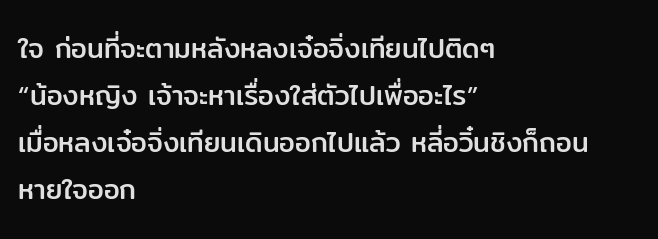ใจ ก่อนที่จะตามหลังหลงเจ๋อจิ่งเทียนไปติดๆ
“น้องหญิง เจ้าจะหาเรื่องใส่ตัวไปเพื่ออะไร”
เมื่อหลงเจ๋อจิ่งเทียนเดินออกไปแล้ว หลี่อวิ๋นชิงก็ถอนหายใจออก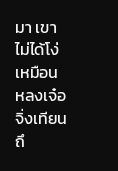มา เขาไม่ได้โง่เหมือนหลงเจ๋อจิ่งเทียน ถึ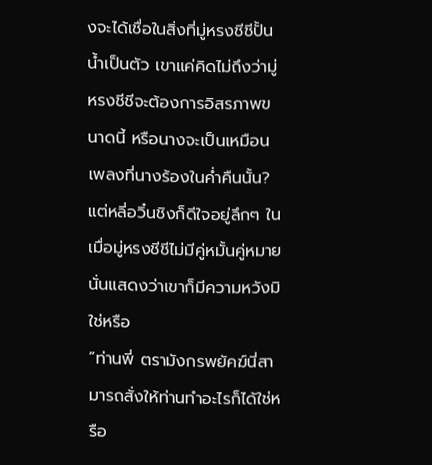งจะได้เชื่อในสิ่งที่มู่หรงชีชีปั้นน้ำเป็นตัว เขาแค่คิดไม่ถึงว่ามู่หรงชีชีจะต้องการอิสรภาพขนาดนี้ หรือนางจะเป็นเหมือนเพลงที่นางร้องในค่ำคืนนั้น?
แต่หลี่อวิ๋นชิงก็ดีใจอยู่ลึกๆ ในเมื่อมู่หรงชีชีไม่มีคู่หมั้นคู่หมาย นั่นแสดงว่าเขาก็มีความหวังมิใช่หรือ
“ท่านพี่ ตรามังกรพยัคฆ์นี่สามารถสั่งให้ท่านทำอะไรก็ได้ใช่หรือ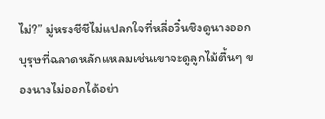ไม่?” มู่หรงชีชีไม่แปลกใจที่หลี่อวิ๋นชิงดูนางออก บุรุษที่ฉลาดหลักแหลมเช่นเขาจะดูลูกไม้ตื้นๆ ของนางไม่ออกได้อย่า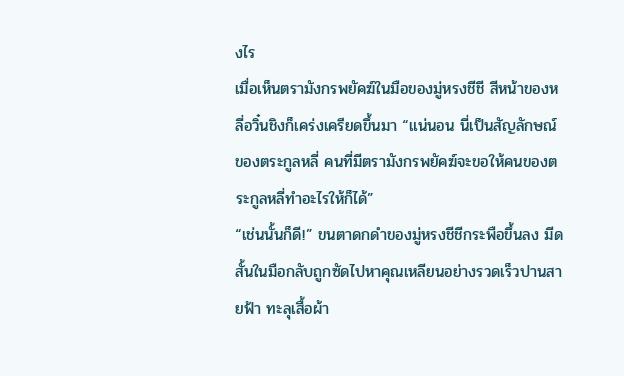งไร
เมื่อเห็นตรามังกรพยัคฆ์ในมือของมู่หรงชีชี สีหน้าของหลี่อวิ๋นชิงก็เคร่งเครียดขึ้นมา “แน่นอน นี่เป็นสัญลักษณ์ของตระกูลหลี่ คนที่มีตรามังกรพยัคฆ์จะขอให้คนของตระกูลหลี่ทำอะไรให้ก็ได้”
“เช่นนั้นก็ดี!” ขนตาดกดำของมู่หรงชีชีกระพือขึ้นลง มีดสั้นในมือกลับถูกซัดไปหาคุณเหลียนอย่างรวดเร็วปานสายฟ้า ทะลุเสื้อผ้า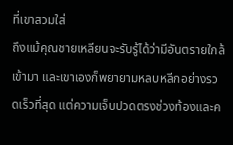ที่เขาสวมใส่
ถึงแม้คุณชายเหลียนจะรับรู้ได้ว่ามีอันตรายใกล้เข้ามา และเขาเองก็พยายามหลบหลีกอย่างรวดเร็วที่สุด แต่ความเจ็บปวดตรงช่วงท้องและค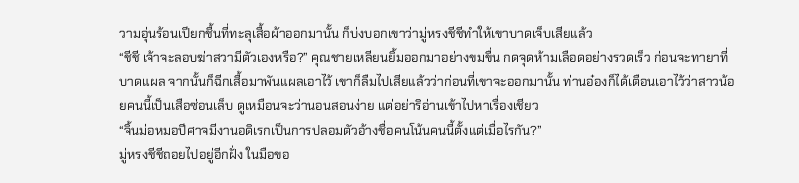วามอุ่นร้อนเปียกชื้นที่ทะลุเสื้อผ้าออกมานั้น ก็บ่งบอกเขาว่ามู่หรงชีชีทำให้เขาบาดเจ็บเสียแล้ว
“ชีชี เจ้าจะลอบฆ่าสวามีตัวเองหรือ?” คุณชายเหลียนยิ้มออกมาอย่างขมขื่น กดจุดห้ามเลือดอย่างรวดเร็ว ก่อนจะทายาที่บาดแผล จากนั้นก็ฉีกเสื้อมาพันแผลเอาไว้ เขาก็ลืมไปเสียแล้วว่าก่อนที่เขาจะออกมานั้น ท่านอ๋องก็ได้เตือนเอาไว้ว่าสาวน้อยคนนี้เป็นเสือซ่อนเล็บ ดูเหมือนจะว่านอนสอนง่าย แต่อย่าริอ่านเข้าไปหาเรื่องเชียว
“จิ้นม่อหมอปีศาจมีงานอดิเรกเป็นการปลอมตัวอ้างชื่อคนโน้นคนนี้ตั้งแต่เมื่อไรกัน?”
มู่หรงชีชีถอยไปอยู่อีกฝั่ง ในมือขอ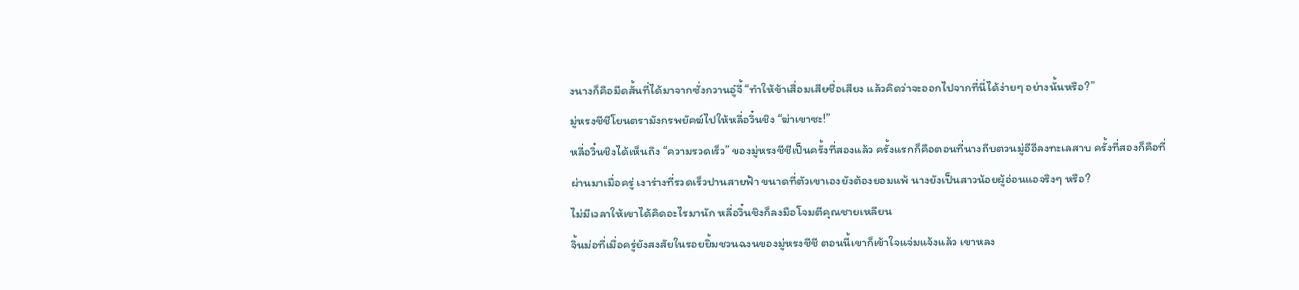งนางก็คือมีดสั้นที่ได้มาจากซั่งกวานอู๋จี้ “ทำให้ข้าเสื่อมเสียชื่อเสียง แล้วคิดว่าจะออกไปจากที่นี่ได้ง่ายๆ อย่างนั้นหรือ?”
มู่หรงชีชีโยนตรามังกรพยัคฆ์ไปให้หลี่อวิ๋นชิง “ฆ่าเขาซะ!”
หลี่อวิ๋นชิงได้เห็นถึง “ความรวดเร็ว” ของมู่หรงชีชีเป็นครั้งที่สองแล้ว ครั้งแรกก็คือตอนที่นางถีบตวนมู่อีอีลงทะเลสาบ ครั้งที่สองก็คือที่ผ่านมาเมื่อครู่ เงาร่างที่รวดเร็วปานสายฟ้า ขนาดที่ตัวเขาเองยังต้องยอมแพ้ นางยังเป็นสาวน้อยผู้อ่อนแอจริงๆ หรือ?
ไม่มีเวลาให้เขาได้คิดอะไรมานัก หลี่อวิ๋นชิงก็ลงมือโจมตีคุณชายเหลียน
จิ้นม่อที่เมื่อครู่ยังสงสัยในรอยยิ้มชวนฉงนของมู่หรงชีชี ตอนนี้เขาก็เข้าใจแจ่มแจ้งแล้ว เขาหลง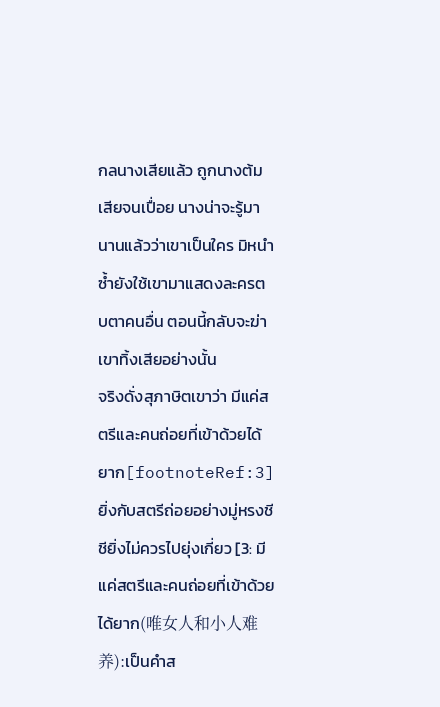กลนางเสียแล้ว ถูกนางต้มเสียจนเปื่อย นางน่าจะรู้มานานแล้วว่าเขาเป็นใคร มิหนำซ้ำยังใช้เขามาแสดงละครตบตาคนอื่น ตอนนี้กลับจะฆ่าเขาทิ้งเสียอย่างนั้น
จริงดั่งสุภาษิตเขาว่า มีแค่สตรีและคนถ่อยที่เข้าด้วยได้ยาก[footnoteRef:3] ยิ่งกับสตรีถ่อยอย่างมู่หรงชีชียิ่งไม่ควรไปยุ่งเกี่ยว [3: มีแค่สตรีและคนถ่อยที่เข้าด้วยได้ยาก(唯女人和小人难养):เป็นคำส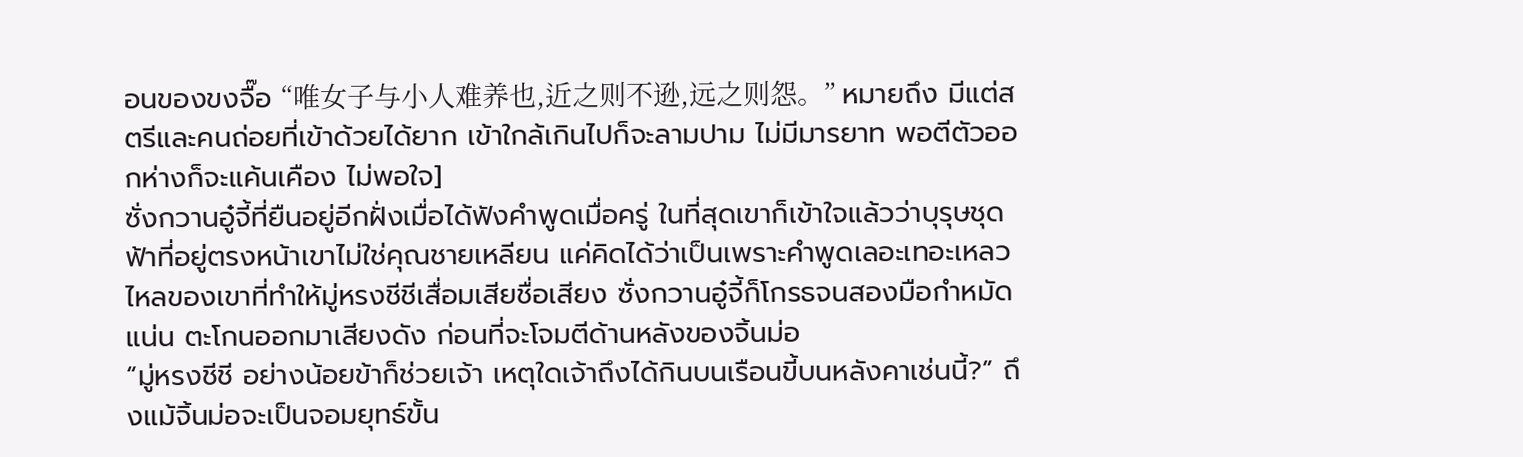อนของขงจื๊อ “唯女子与小人难养也,近之则不逊,远之则怨。” หมายถึง มีแต่สตรีและคนถ่อยที่เข้าด้วยได้ยาก เข้าใกล้เกินไปก็จะลามปาม ไม่มีมารยาท พอตีตัวออกห่างก็จะแค้นเคือง ไม่พอใจ]
ซั่งกวานอู๋จี้ที่ยืนอยู่อีกฝั่งเมื่อได้ฟังคำพูดเมื่อครู่ ในที่สุดเขาก็เข้าใจแล้วว่าบุรุษชุดฟ้าที่อยู่ตรงหน้าเขาไม่ใช่คุณชายเหลียน แค่คิดได้ว่าเป็นเพราะคำพูดเลอะเทอะเหลวไหลของเขาที่ทำให้มู่หรงชีชีเสื่อมเสียชื่อเสียง ซั่งกวานอู๋จี้ก็โกรธจนสองมือกำหมัดแน่น ตะโกนออกมาเสียงดัง ก่อนที่จะโจมตีด้านหลังของจิ้นม่อ
“มู่หรงชีชี อย่างน้อยข้าก็ช่วยเจ้า เหตุใดเจ้าถึงได้กินบนเรือนขี้บนหลังคาเช่นนี้?” ถึงแม้จิ้นม่อจะเป็นจอมยุทธ์ขั้น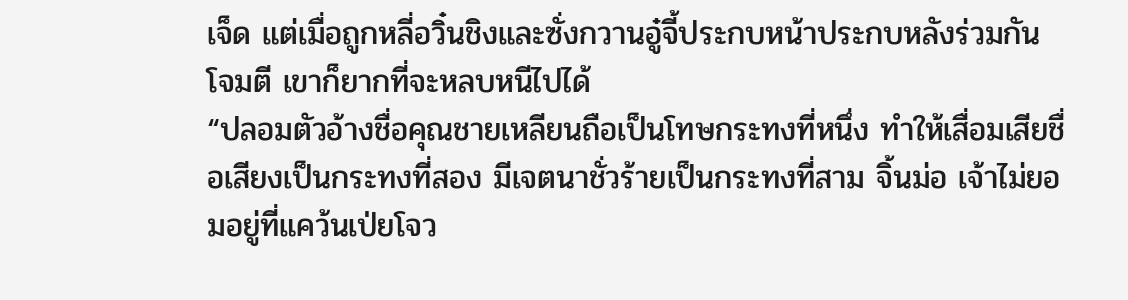เจ็ด แต่เมื่อถูกหลี่อวิ๋นชิงและซั่งกวานอู๋จี้ประกบหน้าประกบหลังร่วมกันโจมตี เขาก็ยากที่จะหลบหนีไปได้
“ปลอมตัวอ้างชื่อคุณชายเหลียนถือเป็นโทษกระทงที่หนึ่ง ทำให้เสื่อมเสียชื่อเสียงเป็นกระทงที่สอง มีเจตนาชั่วร้ายเป็นกระทงที่สาม จิ้นม่อ เจ้าไม่ยอมอยู่ที่แคว้นเป่ยโจว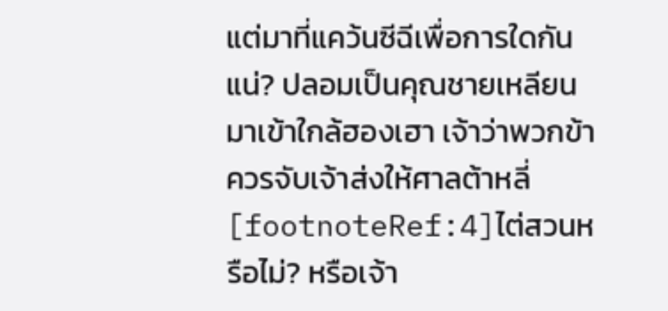แต่มาที่แคว้นซีฉีเพื่อการใดกันแน่? ปลอมเป็นคุณชายเหลียนมาเข้าใกล้ฮองเฮา เจ้าว่าพวกข้าควรจับเจ้าส่งให้ศาลต้าหลี่[footnoteRef:4]ไต่สวนหรือไม่? หรือเจ้า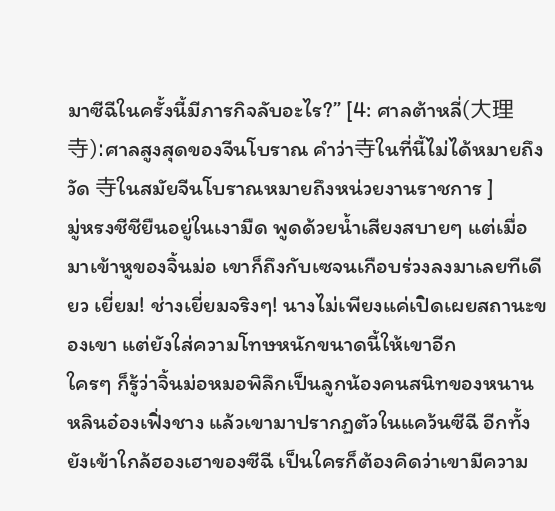มาซีฉีในครั้งนี้มีภารกิจลับอะไร?” [4: ศาลต้าหลี่(大理寺):ศาลสูงสุดของจีนโบราณ คำว่า寺ในที่นี้ไม่ได้หมายถึงวัด 寺ในสมัยจีนโบราณหมายถึงหน่วยงานราชการ ]
มู่หรงชีชียืนอยู่ในเงามืด พูดด้วยน้ำเสียงสบายๆ แต่เมื่อมาเข้าหูของจิ้นม่อ เขาก็ถึงกับเซจนเกือบร่วงลงมาเลยทีเดียว เยี่ยม! ช่างเยี่ยมจริงๆ! นางไม่เพียงแค่เปิดเผยสถานะของเขา แต่ยังใส่ความโทษหนักขนาดนี้ให้เขาอีก
ใครๆ ก็รู้ว่าจิ้นม่อหมอพิลึกเป็นลูกน้องคนสนิทของหนานหลินอ๋องเฟิ่งชาง แล้วเขามาปรากฏตัวในแคว้นซีฉี อีกทั้งยังเข้าใกล้ฮองเฮาของซีฉี เป็นใครก็ต้องคิดว่าเขามีความ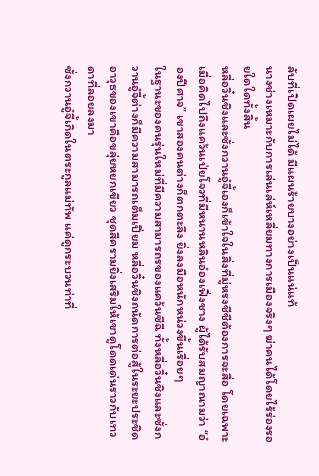ลับที่เปิดเผยไม่ได้ มีแผนร้ายบางอย่างเป็นแน่แท้
นางช่างเหมาะกับการเล่นเล่ห์เหลี่ยมทางการเมืองจริงๆ ฆ่าคนได้โดยไร้ร่องรอยใดใดทั้งสิ้น
หลี่อวิ๋นชิงและซั่งกวานอู๋จี้เองก็เข้าใจในสิ่งที่มู่หรงชีชีต้องการจะสื่อ โดยเฉพาะเมื่อคิดไปถึงแคว้นเป่ยโจวที่มีหนานหลินอ๋องเฟิ่งชาง ผู้ได้รับสมญาณามว่า “อ๋องปีศาจ” เขาสองคนต่างก็ตกตะลึง ยิ่งลงมือหนักหน่วงขึ้นเรื่อยๆ
ในฐานะของคนรุ่นใหม่ที่มีความสามารถรของแคว้นซีฉี ทั้งหลี่อวิ๋นชิงและซั่งกวานอู๋จี้ต่างก็มีความสามารถเต็มเปี่ยม หลี่อวิ๋นชิงถนัดการต่อสู้ในระยะประชิด อาวุธของเขาคือขลุ่ยหยกเขียว ชุดสีครามยิ่งเสริมให้เขาดูโดดเด่นราวกับเทวดาที่ลอยลงมา
ซั่งกวานอู๋จี้เกิดในตระกูลแม่ทัพ แค่ดูกระบวนท่าที่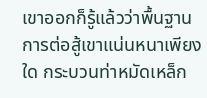เขาออกก็รู้แล้วว่าพื้นฐานการต่อสู้เขาแน่นหนาเพียงใด กระบวนท่าหมัดเหล็ก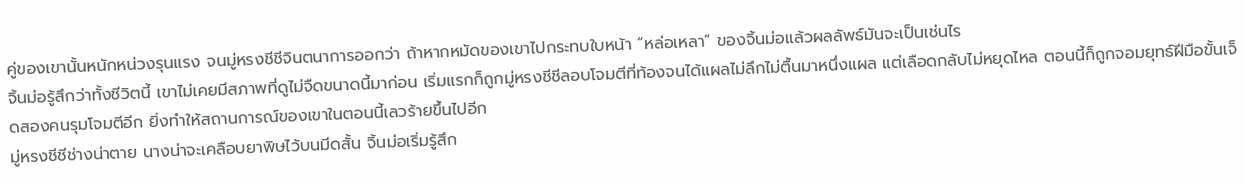คู่ของเขานั้นหนักหน่วงรุนแรง จนมู่หรงชีชีจินตนาการออกว่า ถ้าหากหมัดของเขาไปกระทบใบหน้า “หล่อเหลา” ของจิ้นม่อแล้วผลลัพธ์มันจะเป็นเช่นไร
จิ้นม่อรู้สึกว่าทั้งชีวิตนี้ เขาไม่เคยมีสภาพที่ดูไม่จืดขนาดนี้มาก่อน เริ่มแรกก็ถูกมู่หรงชีชีลอบโจมตีที่ท้องจนได้แผลไม่ลึกไม่ตื้นมาหนึ่งแผล แต่เลือดกลับไม่หยุดไหล ตอนนี้ก็ถูกจอมยุทธ์ฝีมือขั้นเจ็ดสองคนรุมโจมตีอีก ยิ่งทำให้สถานการณ์ของเขาในตอนนี้เลวร้ายขึ้นไปอีก
มู่หรงชีชีช่างน่าตาย นางน่าจะเคลือบยาพิษไว้บนมีดสั้น จิ้นม่อเริ่มรู้สึก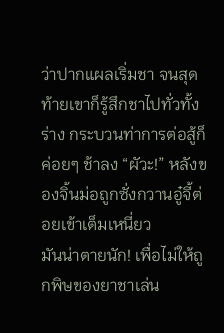ว่าปากแผลเริ่มชา จนสุดท้ายเขาก็รู้สึกชาไปทั่วทั้งร่าง กระบวนท่าการต่อสู้ก็ค่อยๆ ช้าลง “ผัวะ!” หลังของจิ้นม่อถูกซั่งกวานอู๋จี้ต่อยเข้าเต็มเหนี่ยว
มันน่าตายนัก! เพื่อไม่ให้ถูกพิษของยาชาเล่น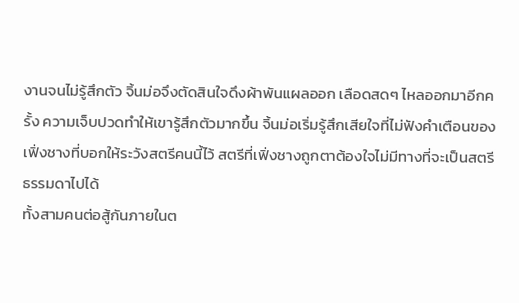งานจนไม่รู้สึกตัว จิ้นม่อจึงตัดสินใจดึงผ้าพันแผลออก เลือดสดๆ ไหลออกมาอีกครั้ง ความเจ็บปวดทำให้เขารู้สึกตัวมากขึ้น จิ้นม่อเริ่มรู้สึกเสียใจที่ไม่ฟังคำเตือนของเฟิ่งชางที่บอกให้ระวังสตรีคนนี้ไว้ สตรีที่เฟิ่งชางถูกตาต้องใจไม่มีทางที่จะเป็นสตรีธรรมดาไปได้
ทั้งสามคนต่อสู้กันภายในต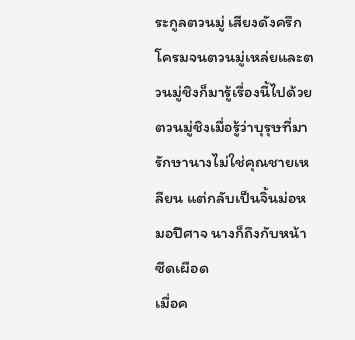ระกูลตวนมู่ เสียงดังครึกโครมจนตวนมู่เหล่ยและตวนมู่ชิงก็มารู้เรื่องนี้ไปด้วย ตวนมู่ชิงเมื่อรู้ว่าบุรุษที่มารักษานางไม่ใช่คุณชายเหลียน แต่กลับเป็นจิ้นม่อหมอปีศาจ นางก็ถึงกับหน้าซีดเผือด
เมื่อค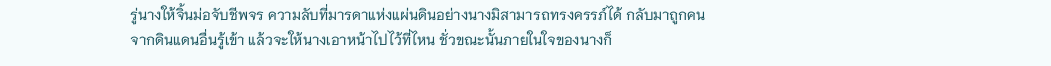รู่นางให้จิ้นม่อจับชีพจร ความลับที่มารดาแห่งแผ่นดินอย่างนางมิสามารถทรงครรภ์ได้ กลับมาถูกคนจากดินแดนอื่นรู้เข้า แล้วจะให้นางเอาหน้าไปไว้ที่ไหน ชั่วขณะนั้นภายในใจของนางก็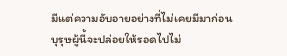มีแต่ความอับอายอย่างที่ไม่เคยมีมาก่อน บุรุษผู้นี้จะปล่อยให้รอดไปไม่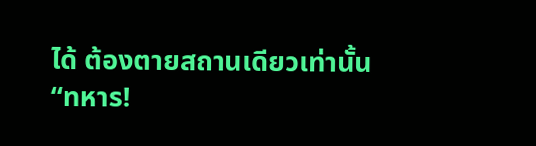ได้ ต้องตายสถานเดียวเท่านั้น
“ทหาร!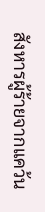สังหารผู้ร้ายจากแคว้น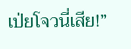เป่ยโจวนี่เสีย!”